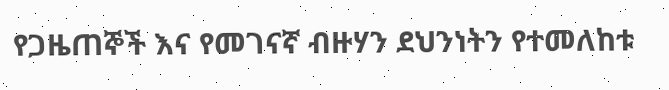የጋዜጠኞች እና የመገናኛ ብዙሃን ደህንነትን የተመለከቱ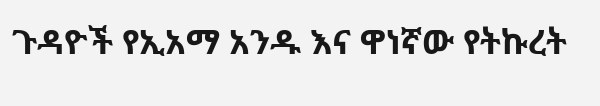ጉዳዮች የኢአማ አንዱ እና ዋነኛው የትኩረት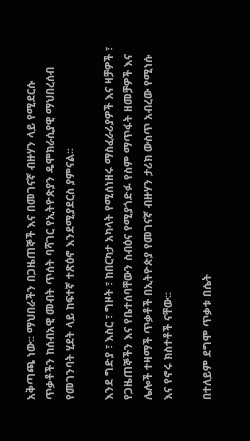አቅጣጫ ነው፡፡ ማህበራችን በጋዜጠኞች እና በመገናኛ ብዙሃን ላይ የሚደርሱ ጥቃቶችን ከሰብአዊ መብት ጥሰት ባሻገር የኢትዮጵያን ዴሞክራሲያዊ ማህበረሰብ የመገንባት ሂደት ላይ ከፍተኛ ተጽዕኖ እንደሚያደርስ ያምናል፡፡

እንደ ግድያ ፣ እስር ፣ ግዞት ፣ ከበርካታ አካላት የሚሰነዘሩ ማስፈራሪያዎች እና ዛቻዎች ፣ የጋዜጠኞችን እና የቤተሰባቸውን ስብዕና የሚያጎድፉ የስም ማጥፋት ዘመቻዎች እና ሌሎች ተዛማች ጥቃቶች በኢትዮጵያ የመገናኛ ብዙሃን ታሪክ ውስጥ አብረው የሚነሱ እና የኖሩ ክስተቶች ናቸው፡፡

በተለይም ደግሞ ጥቃቱ በሴት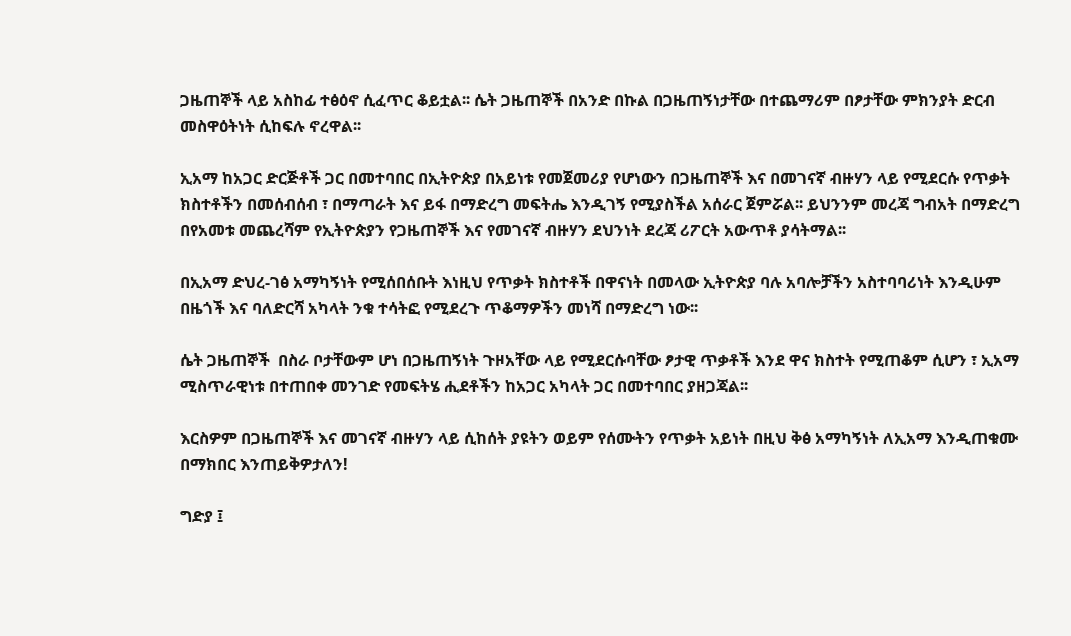ጋዜጠኞች ላይ አስከፊ ተፅዕኖ ሲፈጥር ቆይቷል፡፡ ሴት ጋዜጠኞች በአንድ በኩል በጋዜጠኝነታቸው በተጨማሪም በፆታቸው ምክንያት ድርብ መስዋዕትነት ሲከፍሉ ኖረዋል፡፡

ኢአማ ከአጋር ድርጅቶች ጋር በመተባበር በኢትዮጵያ በአይነቱ የመጀመሪያ የሆነውን በጋዜጠኞች እና በመገናኛ ብዙሃን ላይ የሚደርሱ የጥቃት ክስተቶችን በመሰብሰብ ፣ በማጣራት እና ይፋ በማድረግ መፍትሔ እንዲገኝ የሚያስችል አሰራር ጀምሯል፡፡ ይህንንም መረጃ ግብአት በማድረግ በየአመቱ መጨረሻም የኢትዮጵያን የጋዜጠኞች እና የመገናኛ ብዙሃን ደህንነት ደረጃ ሪፖርት አውጥቶ ያሳትማል፡፡

በኢአማ ድህረ-ገፅ አማካኝነት የሚሰበሰቡት እነዚህ የጥቃት ክስተቶች በዋናነት በመላው ኢትዮጵያ ባሉ አባሎቻችን አስተባባሪነት እንዲሁም በዜጎች እና ባለድርሻ አካላት ንቁ ተሳትፎ የሚደረጉ ጥቆማዎችን መነሻ በማድረግ ነው፡፡

ሴት ጋዜጠኞች  በስራ ቦታቸውም ሆነ በጋዜጠኝነት ጉዞአቸው ላይ የሚደርሱባቸው ፆታዊ ጥቃቶች እንደ ዋና ክስተት የሚጠቆም ሲሆን ፣ ኢአማ ሚስጥራዊነቱ በተጠበቀ መንገድ የመፍትሄ ሒደቶችን ከአጋር አካላት ጋር በመተባበር ያዘጋጃል፡፡

እርስዎም በጋዜጠኞች እና መገናኛ ብዙሃን ላይ ሲከሰት ያዩትን ወይም የሰሙትን የጥቃት አይነት በዚህ ቅፅ አማካኝነት ለኢአማ እንዲጠቁሙ በማክበር እንጠይቅዎታለን!

ግድያ ፤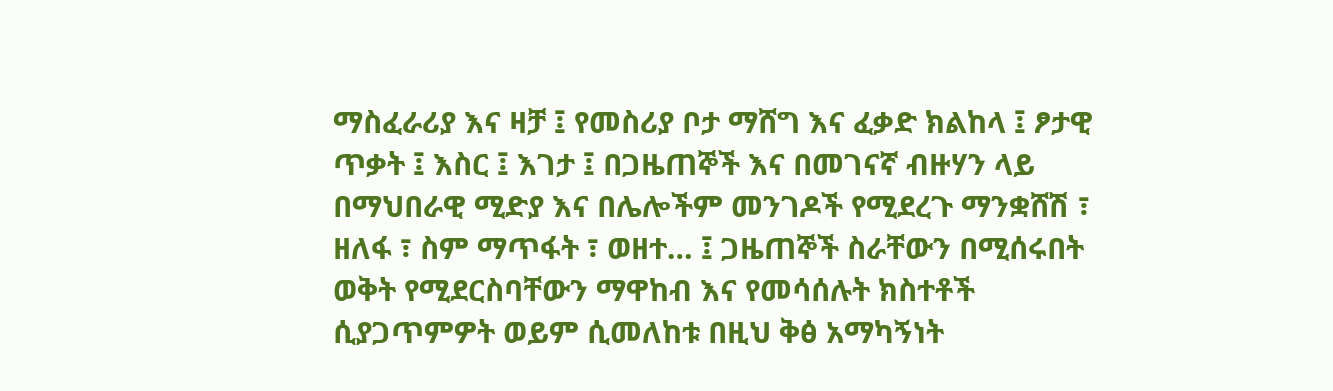ማስፈራሪያ እና ዛቻ ፤ የመስሪያ ቦታ ማሸግ እና ፈቃድ ክልከላ ፤ ፆታዊ ጥቃት ፤ እስር ፤ እገታ ፤ በጋዜጠኞች እና በመገናኛ ብዙሃን ላይ በማህበራዊ ሚድያ እና በሌሎችም መንገዶች የሚደረጉ ማንቋሸሽ ፣ ዘለፋ ፣ ስም ማጥፋት ፣ ወዘተ… ፤ ጋዜጠኞች ስራቸውን በሚሰሩበት ወቅት የሚደርስባቸውን ማዋከብ እና የመሳሰሉት ክስተቶች ሲያጋጥምዎት ወይም ሲመለከቱ በዚህ ቅፅ አማካኝነት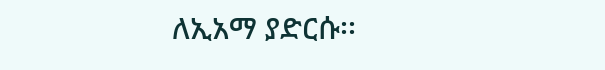ለኢአማ ያድርሱ፡፡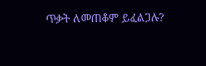ጥቃት ለመጠቆም ይፈልጋሉ?